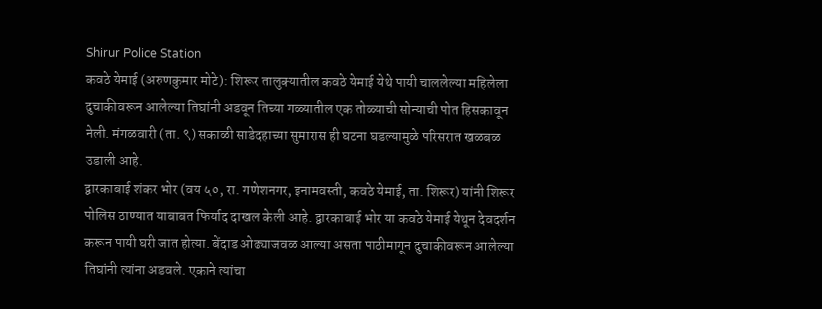Shirur Police Station
कवठे येमाई (अरुणकुमार मोटे): शिरूर तालुक्यातील कवठे येमाई येथे पायी चाललेल्या महिलेला दुचाकीवरून आलेल्या तिघांनी अडवून तिच्या गळ्यातील एक तोळ्याची सोन्याची पोत हिसकावून नेली. मंगळवारी (ता. ९) सकाळी साडेदहाच्या सुमारास ही घटना घडल्यामुळे परिसरात खळबळ उडाली आहे.
द्वारकाबाई शंकर भोर (वय ५०, रा. गणेशनगर, इनामवस्ती, कवठे येमाई, ता. शिरूर) यांनी शिरूर पोलिस ठाण्यात याबाबत फिर्याद दाखल केली आहे. द्वारकाबाई भोर या कवठे येमाई येथून देवदर्शन करून पायी घरी जात होत्या. बेंदाड ओढ्याजवळ आल्या असता पाठीमागून दुचाकीवरून आलेल्या तिघांनी त्यांना अडवले. एकाने त्यांचा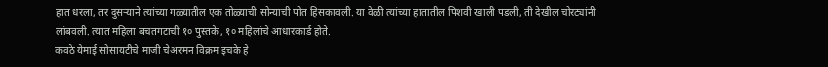हात धरला, तर दुसऱ्याने त्यांच्या गळ्यातील एक तोळ्याची सोन्याची पोत हिसकावली. या वेळी त्यांच्या हातातील पिशवी खाली पडली, ती देखील चोरट्यांनी लांबवली. त्यात महिला बचतगटाची १० पुस्तके, १० महिलांचे आधारकार्ड होते.
कवठे येमाई सोसायटीचे माजी चेअरमन विक्रम इचके हे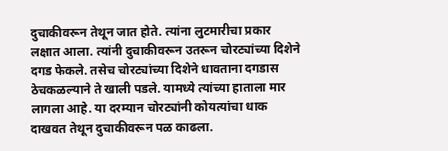दुचाकीवरून तेथून जात होते. त्यांना लुटमारीचा प्रकार लक्षात आला. त्यांनी दुचाकीवरून उतरून चोरट्यांच्या दिशेने दगड फेकले. तसेच चोरट्यांच्या दिशेने धावताना दगडास ठेचकळल्याने ते खाली पडले. यामध्ये त्यांच्या हाताला मार लागला आहे. या दरम्यान चोरट्यांनी कोयत्यांचा धाक दाखवत तेथून दुचाकीवरून पळ काढला.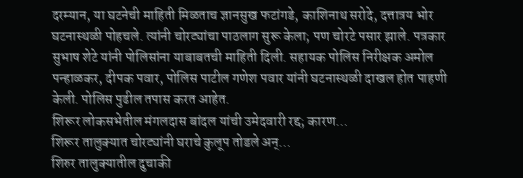दरम्यान, या घटनेची माहिती मिळताच ज्ञानसुख फटांगडे, काशिनाथ सरोदे, दत्तात्रय भोर घटनास्थळी पोहचले. त्यांनी चोरट्यांचा पाठलाग सुरू केला; पण चोरटे पसार झाले. पत्रकार सुभाष शेटे यांनी पोलिसांना याबाबतची माहिती दिली. सहायक पोलिस निरीक्षक अमोल पन्हाळकर, दीपक पवार, पोलिस पाटील गणेश पवार यांनी घटनास्थळी दाखल होत पाहणी केली. पोलिस पुढील तपास करत आहेत.
शिरूर लोकसभेतील मंगलदास बांदल यांची उमेदवारी रद्द; कारण…
शिरूर तालुक्यात चोरट्यांनी घराचे कुलूप तोडले अन्…
शिरुर तालुक्यातील दुचाकी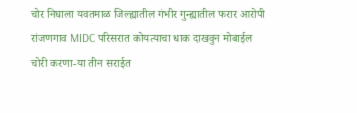चोर निघाला यवतमाळ जिल्ह्यातील गंभीर गुन्ह्यातील फरार आरोपी
रांजणगाव MIDC परिसरात कोयत्याचा धाक दाखवुन मोबाईल चोरी करणा-या तीन सराईत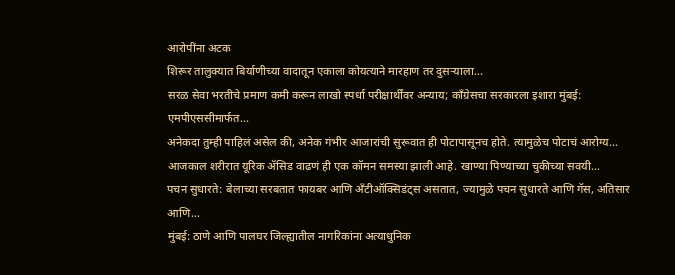आरोपींना अटक
शिरूर तालुक्यात बिर्याणीच्या वादातून एकाला कोयत्याने मारहाण तर दुसऱ्याला…
सरळ सेवा भरतीचे प्रमाण कमी करून लाखो स्पर्धा परीक्षार्थींवर अन्याय; काँग्रेसचा सरकारला इशारा मुंबई: एमपीएससीमार्फत…
अनेकदा तुम्ही पाहिलं असेल की, अनेक गंभीर आजारांची सुरूवात ही पोटापासूनच होते. त्यामुळेच पोटाचं आरोग्य…
आजकाल शरीरात यूरिक ॲसिड वाढणं ही एक कॉमन समस्या झाली आहे. खाण्या पिण्याच्या चुकीच्या सवयी…
पचन सुधारते: बेलाच्या सरबतात फायबर आणि अँटीऑक्सिडंट्स असतात, ज्यामुळे पचन सुधारते आणि गॅस, अतिसार आणि…
मुंबई: ठाणे आणि पालघर जिल्ह्यातील नागरिकांना अत्याधुनिक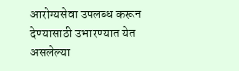आरोग्यसेवा उपलब्ध करून देण्यासाठी उभारण्यात येत असलेल्या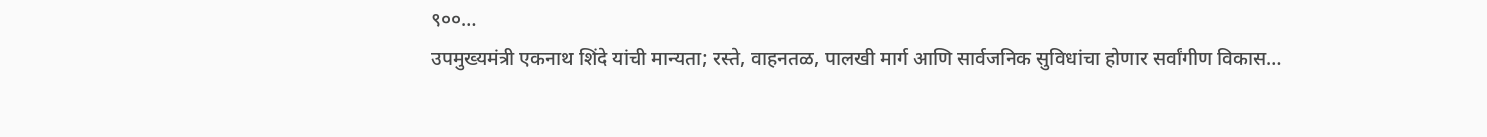९००…
उपमुख्यमंत्री एकनाथ शिंदे यांची मान्यता; रस्ते, वाहनतळ, पालखी मार्ग आणि सार्वजनिक सुविधांचा होणार सर्वांगीण विकास…